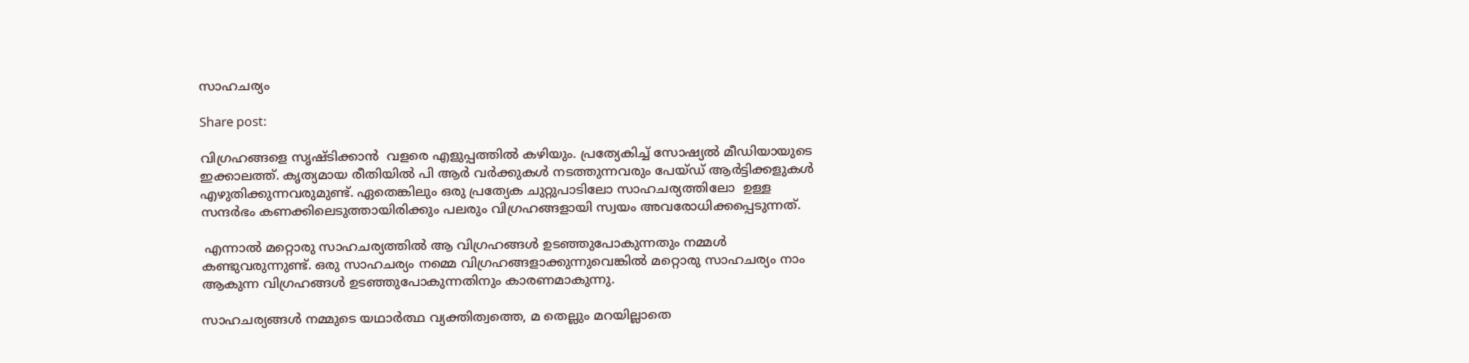സാഹചര്യം

Share post:

വിഗ്രഹങ്ങളെ സൃഷ്ടിക്കാന്‍  വളരെ എളുപ്പത്തില്‍ കഴിയും. പ്രത്യേകിച്ച് സോഷ്യല്‍ മീഡിയായുടെ ഇക്കാലത്ത്. കൃത്യമായ രീതിയില്‍ പി ആര്‍ വര്‍ക്കുകള്‍ നടത്തുന്നവരും പേയ്ഡ് ആര്‍ട്ടിക്കളുകള്‍ എഴുതിക്കുന്നവരുമുണ്ട്. ഏതെങ്കിലും ഒരു പ്രത്യേക ചുറ്റുപാടിലോ സാഹചര്യത്തിലോ  ഉള്ള സന്ദര്‍ഭം കണക്കിലെടുത്തായിരിക്കും പലരും വിഗ്രഹങ്ങളായി സ്വയം അവരോധിക്കപ്പെടുന്നത്.

 എന്നാല്‍ മറ്റൊരു സാഹചര്യത്തില്‍ ആ വിഗ്രഹങ്ങള്‍ ഉടഞ്ഞുപോകുന്നതും നമ്മള്‍ കണ്ടുവരുന്നുണ്ട്. ഒരു സാഹചര്യം നമ്മെ വിഗ്രഹങ്ങളാക്കുന്നുവെങ്കില്‍ മറ്റൊരു സാഹചര്യം നാം ആകുന്ന വിഗ്രഹങ്ങള്‍ ഉടഞ്ഞുപോകുന്നതിനും കാരണമാകുന്നു.

സാഹചര്യങ്ങള്‍ നമ്മുടെ യഥാര്‍ത്ഥ വ്യക്തിത്വത്തെ, മ തെല്ലും മറയില്ലാതെ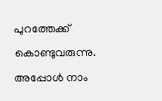പുറത്തേക്ക് കൊണ്ടുവരുന്നു. അപ്പോള്‍ നാം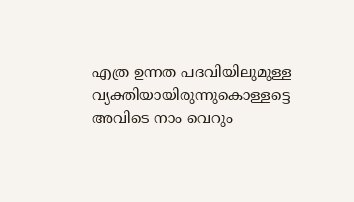എത്ര ഉന്നത പദവിയിലുമുള്ള വ്യക്തിയായിരുന്നുകൊള്ളട്ടെ അവിടെ നാം വെറും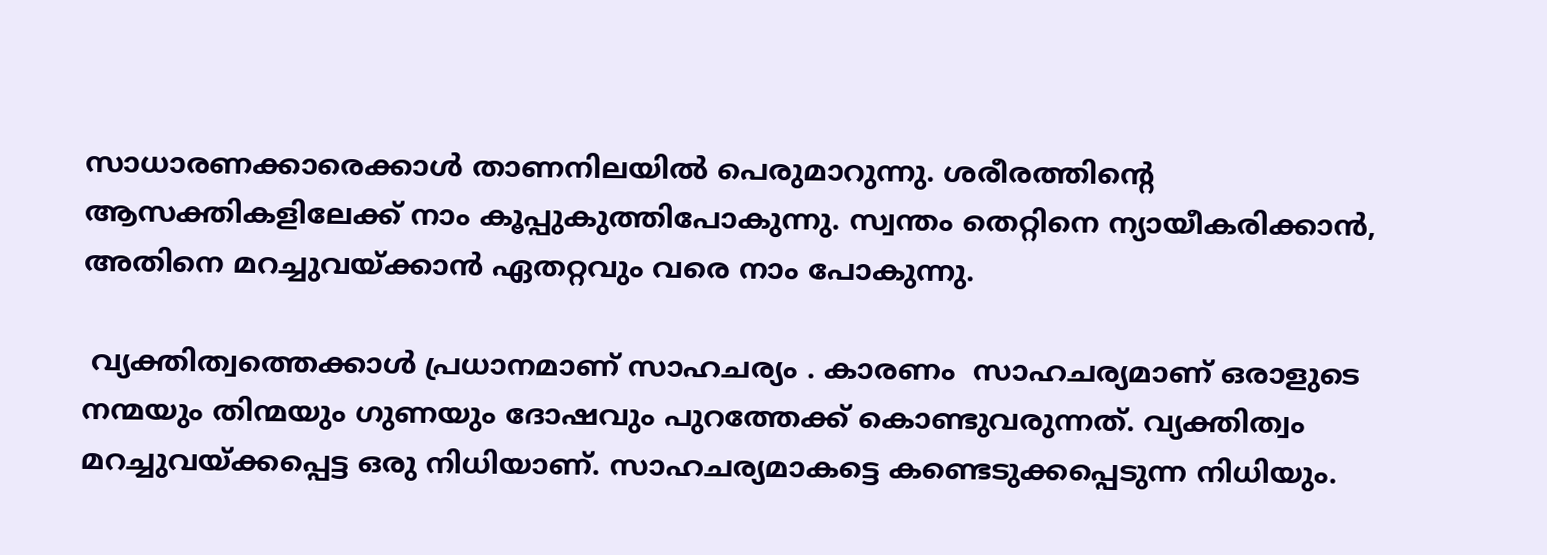സാധാരണക്കാരെക്കാള്‍ താണനിലയില്‍ പെരുമാറുന്നു. ശരീരത്തിന്‍റെ ആസക്തികളിലേക്ക് നാം കൂപ്പുകുത്തിപോകുന്നു. സ്വന്തം തെറ്റിനെ ന്യായീകരിക്കാന്‍, അതിനെ മറച്ചുവയ്ക്കാന്‍ ഏതറ്റവും വരെ നാം പോകുന്നു.

 വ്യക്തിത്വത്തെക്കാള്‍ പ്രധാനമാണ് സാഹചര്യം . കാരണം  സാഹചര്യമാണ് ഒരാളുടെ നന്മയും തിന്മയും ഗുണയും ദോഷവും പുറത്തേക്ക് കൊണ്ടുവരുന്നത്. വ്യക്തിത്വം മറച്ചുവയ്ക്കപ്പെട്ട ഒരു നിധിയാണ്. സാഹചര്യമാകട്ടെ കണ്ടെടുക്കപ്പെടുന്ന നിധിയും.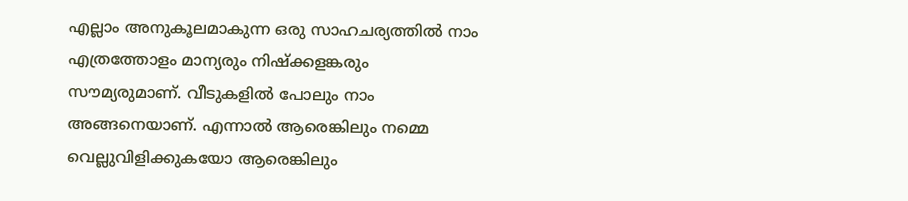എല്ലാം അനുകൂലമാകുന്ന ഒരു സാഹചര്യത്തില്‍ നാം എത്രത്തോളം മാന്യരും നിഷ്‌ക്കളങ്കരും സൗമ്യരുമാണ്. വീടുകളില്‍ പോലും നാം അങ്ങനെയാണ്. എന്നാല്‍ ആരെങ്കിലും നമ്മെ വെല്ലുവിളിക്കുകയോ ആരെങ്കിലും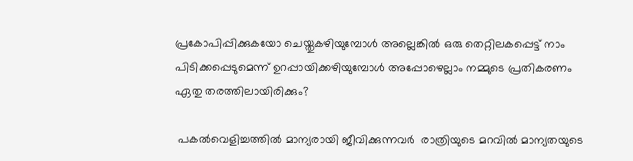പ്രകോപിപ്പിക്കുകയോ ചെയ്തുകഴിയുമ്പോള്‍ അല്ലെങ്കില്‍ ഒരു തെറ്റിലകപ്പെട്ട് നാം പിടിക്കപ്പെടുമെന്ന് ഉറപ്പായിക്കഴിയുമ്പോള്‍ അപ്പോഴെല്ലാം നമ്മുടെ പ്രതികരണം ഏതു തരത്തിലായിരിക്കും?

 പകല്‍വെളിച്ചത്തില്‍ മാന്യരായി ജീവിക്കുന്നവര്‍  രാത്രിയുടെ മറവില്‍ മാന്യതയുടെ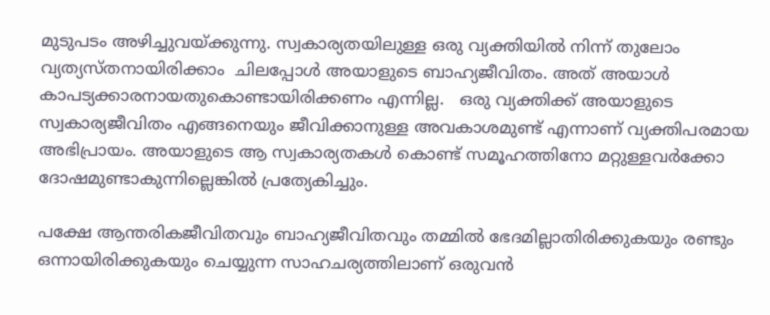മുടുപടം അഴിച്ചുവയ്ക്കുന്നു. സ്വകാര്യതയിലുള്ള ഒരു വ്യക്തിയില്‍ നിന്ന് തുലോം വ്യത്യസ്തനായിരിക്കാം  ചിലപ്പോള്‍ അയാളുടെ ബാഹ്യജീവിതം. അത് അയാള്‍ കാപട്യക്കാരനായതുകൊണ്ടായിരിക്കണം എന്നില്ല.   ഒരു വ്യക്തിക്ക് അയാളുടെ സ്വകാര്യജീവിതം എങ്ങനെയും ജീവിക്കാനുള്ള അവകാശമുണ്ട് എന്നാണ് വ്യക്തിപരമായ അഭിപ്രായം. അയാളുടെ ആ സ്വകാര്യതകള്‍ കൊണ്ട് സമൂഹത്തിനോ മറ്റുള്ളവര്‍ക്കോ ദോഷമുണ്ടാകുന്നില്ലെങ്കില്‍ പ്രത്യേകിച്ചും.

പക്ഷേ ആന്തരികജീവിതവും ബാഹ്യജീവിതവും തമ്മില്‍ ഭേദമില്ലാതിരിക്കുകയും രണ്ടും ഒന്നായിരിക്കുകയും ചെയ്യുന്ന സാഹചര്യത്തിലാണ് ഒരുവന്‍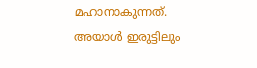മഹാനാകുന്നത്. അയാള്‍ ഇരുട്ടിലും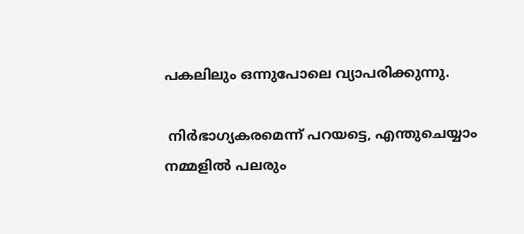പകലിലും ഒന്നുപോലെ വ്യാപരിക്കുന്നു.

 നിര്‍ഭാഗ്യകരമെന്ന് പറയട്ടെ, എന്തുചെയ്യാം നമ്മളില്‍ പലരും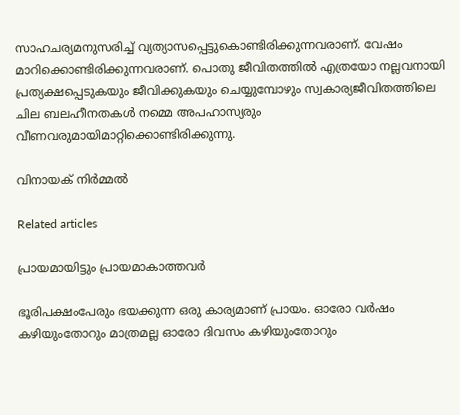സാഹചര്യമനുസരിച്ച് വ്യത്യാസപ്പെട്ടുകൊണ്ടിരിക്കുന്നവരാണ്. വേഷം മാറിക്കൊണ്ടിരിക്കുന്നവരാണ്. പൊതു ജീവിതത്തില്‍ എത്രയോ നല്ലവനായി പ്രത്യക്ഷപ്പെടുകയും ജീവിക്കുകയും ചെയ്യുമ്പോഴും സ്വകാര്യജീവിതത്തിലെ ചില ബലഹീനതകള്‍ നമ്മെ അപഹാസ്യരും വീണവരുമായിമാറ്റിക്കൊണ്ടിരിക്കുന്നു.

വിനായക് നിര്‍മ്മല്‍

Related articles

പ്രായമായിട്ടും പ്രായമാകാത്തവർ

ഭൂരിപക്ഷംപേരും ഭയക്കുന്ന ഒരു കാര്യമാണ് പ്രായം. ഓരോ വർഷം കഴിയുംതോറും മാത്രമല്ല ഓരോ ദിവസം കഴിയുംതോറും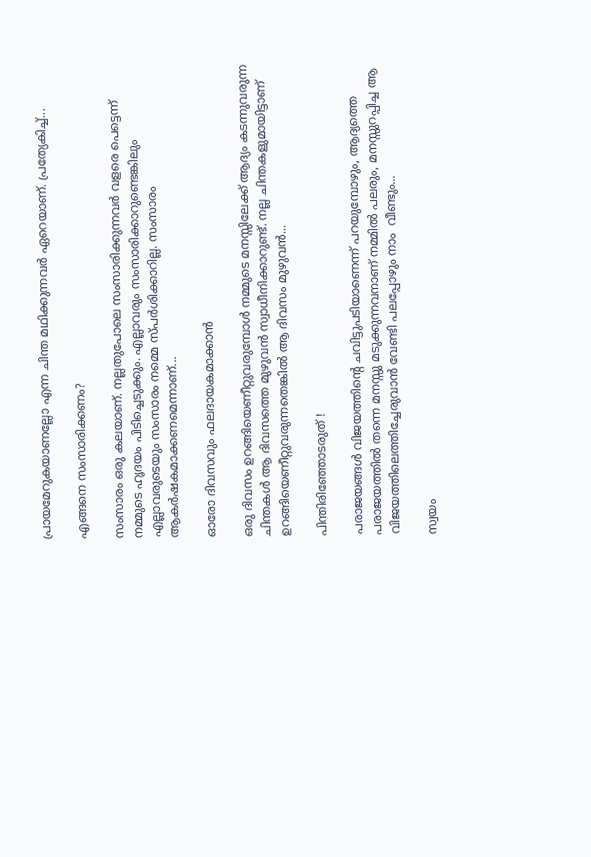പ്രായമേറുകയാണല്ലോ എന്ന ചിന്ത മഥിക്കുന്നവർ ഏറെയാണ്. പ്രത്യേകിച്ച്...

എങ്ങനെ സംസാരിക്കണം?

സംസാരം ഒരു കലയാണ്. നല്ലതുപോലെ സംസാരിക്കുന്നവർ വളരെ പെട്ടെന്ന് നമ്മുടെ ഹൃദയം പിടിച്ചെടുക്കും. എല്ലാവരും സംസാരിക്കാറുണ്ടെങ്കിലും എല്ലാവരുടെയും സംസാരം നമ്മെ സ്പർശിക്കാറില്ല. സംസാരം ആകർഷകമാക്കണമെന്നാണ്...

ഓരോ ദിവസവും ഫലദായകമാക്കാൻ

ഒരു ദിവസം ഉറങ്ങിയെണീറ്റുവരുമ്പോൾ നമ്മുടെ മനസ്സിലേക്ക് ആദ്യം കടന്നുവരുന്ന ചിന്തകൾ ആ ദിവസത്തെ മുഴുവൻ സ്വാധീനിക്കാറുണ്ട്. നല്ല ചിന്തകളുമായിട്ടാണ് ഉറങ്ങിയെണീറ്റുവരുന്നതെങ്കിൽ ആ ദിവസം മുഴുവൻ...

പിന്തിരിഞ്ഞോടരുത് !

പരാജയങ്ങൾ വിജയത്തിന്റെ ചവിട്ടുപടിയാണെന്ന് പറയുമ്പോഴും, ആദ്യത്തെ പരാജയത്തിൽ തന്നെ മനസ്സു മടുക്കുന്നവനാണ് നമ്മിൽ പലരും, മനസ്സുറപ്പിച്ച ആ വിജയത്തിലെത്തിച്ചേരുവാൻ വേണ്ടി പലപ്പോഴും നാം  വീണ്ടും...

സ്വയം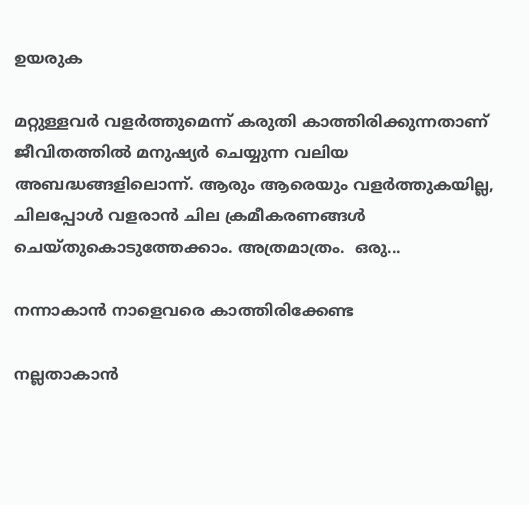ഉയരുക

മറ്റുള്ളവർ വളർത്തുമെന്ന് കരുതി കാത്തിരിക്കുന്നതാണ് ജീവിതത്തിൽ മനുഷ്യർ ചെയ്യുന്ന വലിയ അബദ്ധങ്ങളിലൊന്ന്. ആരും ആരെയും വളർത്തുകയില്ല, ചിലപ്പോൾ വളരാൻ ചില ക്രമീകരണങ്ങൾ ചെയ്തുകൊടുത്തേക്കാം. അത്രമാത്രം.  ഒരു...

നന്നാകാൻ നാളെവരെ കാത്തിരിക്കേണ്ട

നല്ലതാകാൻ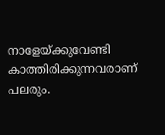നാളേയ്ക്കുവേണ്ടി കാത്തിരിക്കുന്നവരാണ് പലരും.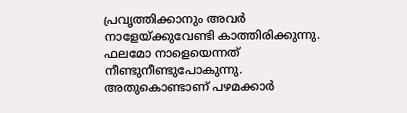പ്രവൃത്തിക്കാനും അവർ നാളേയ്ക്കുവേണ്ടി കാത്തിരിക്കുന്നു. ഫലമോ നാളെയെന്നത് നീണ്ടുനീണ്ടുപോകുന്നു. അതുകൊണ്ടാണ് പഴമക്കാർ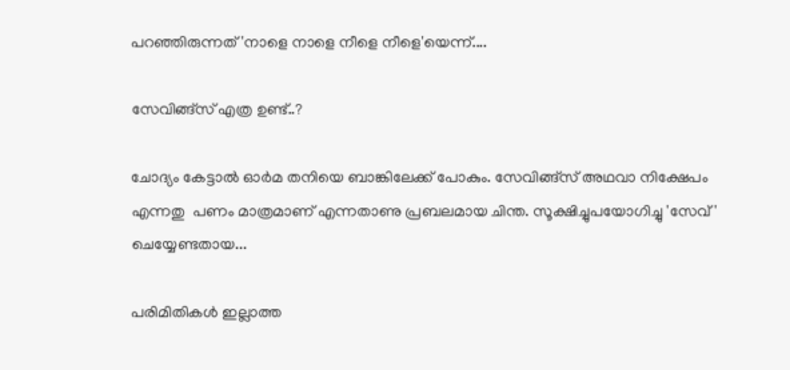പറഞ്ഞിരുന്നത് 'നാളെ നാളെ നീളെ നീളെ'യെന്ന്....

സേവിങ്ങ്‌സ് എത്ര ഉണ്ട്..?

ചോദ്യം കേട്ടാൽ ഓർമ തനിയെ ബാങ്കിലേക്ക് പോകും. സേവിങ്ങ്‌സ് അഥവാ നിക്ഷേപം എന്നതു  പണം മാത്രമാണ് എന്നതാണു പ്രബലമായ ചിന്ത. സൂക്ഷിച്ചുപയോഗിച്ചു 'സേവ്' ചെയ്യേണ്ടതായ...

പരിമിതികൾ ഇല്ലാത്ത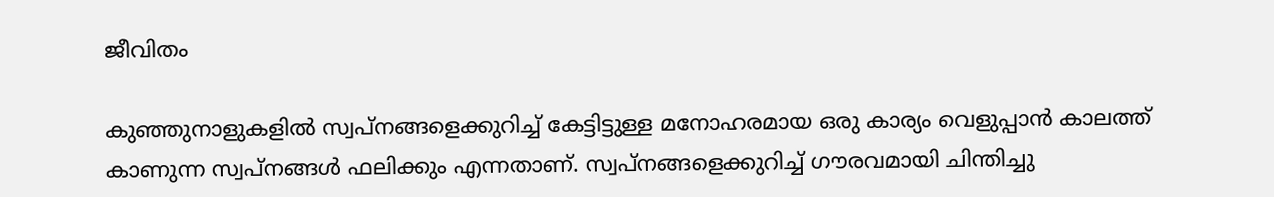ജീവിതം

കുഞ്ഞുനാളുകളിൽ സ്വപ്‌നങ്ങളെക്കുറിച്ച് കേട്ടിട്ടുള്ള മനോഹരമായ ഒരു കാര്യം വെളുപ്പാൻ കാലത്ത് കാണുന്ന സ്വപ്‌നങ്ങൾ ഫലിക്കും എന്നതാണ്. സ്വപ്‌നങ്ങളെക്കുറിച്ച് ഗൗരവമായി ചിന്തിച്ചു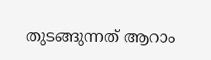തുടങ്ങുന്നത് ആറാം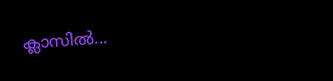ക്ലാസിൽ...